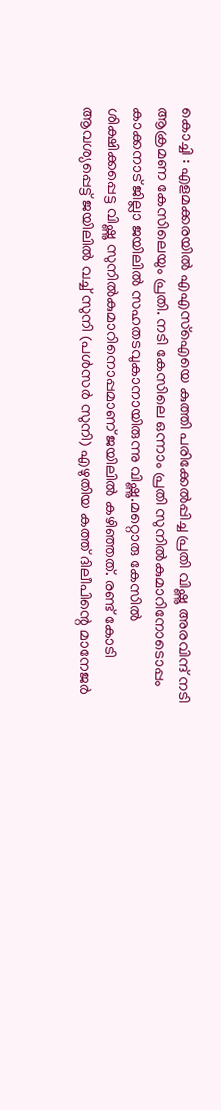കൊച്ചി : എളമക്കരയില്‍ എഎസ്‌ഐയെ കുത്തി പരിക്കേല്‍പ്പിച്ച പ്രതി വിഷ്ണു അരവിന്ദ് നടി ആക്രമണ കേസിലെയും പ്രതി. നടി കേസിലെ ഒന്നാം പ്രതി സുനില്‍കുമാറിനോടൊപ്പം കാക്കനാട് ജില്ലാ ജയിലില്‍ സഹതടവുകാനായിരുന്നു വിഷ്ണു.മറ്റൊരു കേസില്‍ ശിക്ഷിക്കപ്പെട്ട വിഷ്ണു സുനില്‍കുമാറിനൊപ്പമാണ് ജയിലില്‍ കഴിഞ്ഞത്. രണ്ട് കോടി ആവശ്യപ്പെട്ട് ജയിലില്‍ വച്ച് സുനി (പള്‍സര്‍ സുനി) എഴുതിയ കത്ത് ദിലീപിന്റെ മാനേജര്‍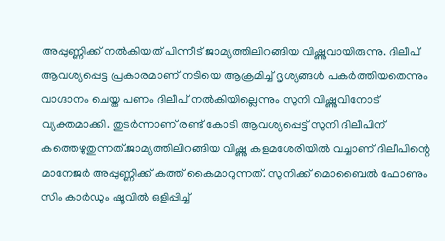അപ്പുണ്ണിക്ക് നല്‍കിയത് പിന്നീട് ജാമ്യത്തിലിറങ്ങിയ വിഷ്ണുവായിരുന്നു. ദിലീപ് ആവശ്യപ്പെട്ട പ്രകാരമാണ് നടിയെ ആക്രമിച്ച് ദൃശ്യങ്ങള്‍ പകര്‍ത്തിയതെന്നും വാഗ്ദാനം ചെയ്ത പണം ദിലീപ് നല്‍കിയില്ലെന്നും സുനി വിഷ്ണുവിനോട് വ്യക്തമാക്കി. തുടര്‍ന്നാണ് രണ്ട് കോടി ആവശ്യപ്പെട്ട് സുനി ദിലീപിന് കത്തെഴുതുന്നത്.ജാമ്യത്തിലിറങ്ങിയ വിഷ്ണു കളമശേരിയില്‍ വച്ചാണ് ദിലീപിന്റെ മാനേജര്‍ അപ്പുണ്ണിക്ക് കത്ത് കൈമാറുന്നത്. സുനിക്ക് മൊബൈല്‍ ഫോണും സിം കാര്‍ഡും ഷൂവില്‍ ഒളിപ്പിച്ച്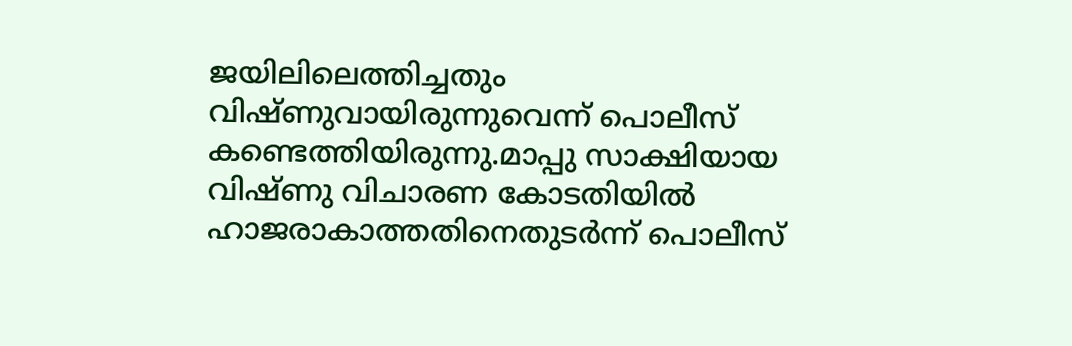ജയിലിലെത്തിച്ചതും വിഷ്ണുവായിരുന്നുവെന്ന് പൊലീസ് കണ്ടെത്തിയിരുന്നു.മാപ്പു സാക്ഷിയായ വിഷ്ണു വിചാരണ കോടതിയില്‍ ഹാജരാകാത്തതിനെതുടര്‍ന്ന് പൊലീസ്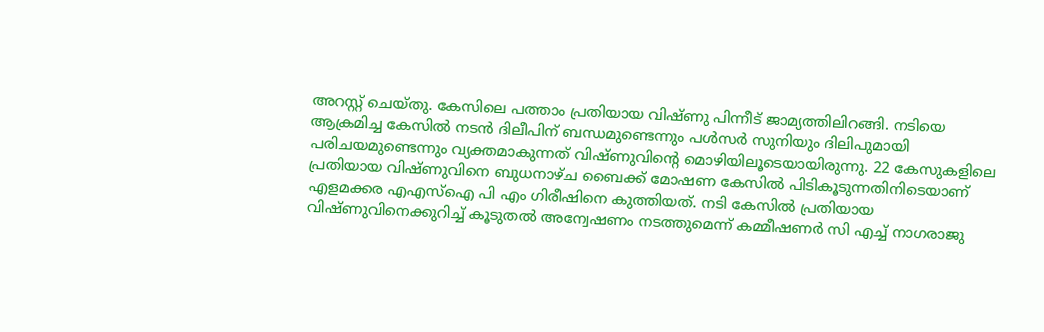അറസ്റ്റ് ചെയ്തു. കേസിലെ പത്താം പ്രതിയായ വിഷ്ണു പിന്നീട് ജാമ്യത്തിലിറങ്ങി. നടിയെ ആക്രമിച്ച കേസില്‍ നടന്‍ ദിലീപിന് ബന്ധമുണ്ടെന്നും പള്‍സര്‍ സുനിയും ദിലിപുമായി പരിചയമുണ്ടെന്നും വ്യക്തമാകുന്നത് വിഷ്ണുവിന്റെ മൊഴിയിലൂടെയായിരുന്നു. 22 കേസുകളിലെ പ്രതിയായ വിഷ്ണുവിനെ ബുധനാഴ്ച ബൈക്ക് മോഷണ കേസില്‍ പിടികൂടുന്നതിനിടെയാണ് എളമക്കര എഎസ്‌ഐ പി എം ഗിരീഷിനെ കുത്തിയത്. നടി കേസില്‍ പ്രതിയായ വിഷ്ണുവിനെക്കുറിച്ച് കൂടുതല്‍ അന്വേഷണം നടത്തുമെന്ന് കമ്മീഷണര്‍ സി എച്ച് നാഗരാജു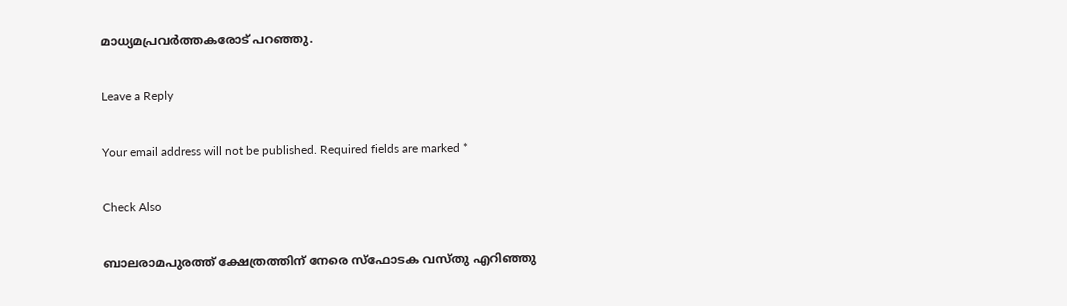മാധ്യമപ്രവര്‍ത്തകരോട് പറഞ്ഞു.

Leave a Reply

Your email address will not be published. Required fields are marked *

Check Also

ബാലരാമപുരത്ത് ക്ഷേത്രത്തിന് നേരെ സ്‌ഫോടക വസ്തു എറിഞ്ഞു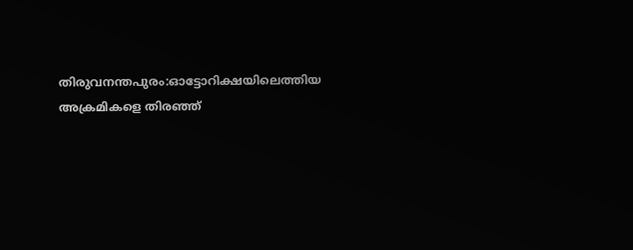തിരുവനന്തപുരം:ഓട്ടോറിക്ഷയിലെത്തിയ അക്രമികളെ തിരഞ്ഞ്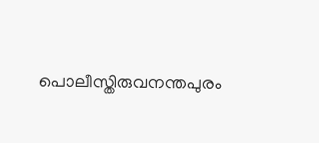പൊലീസ്തിരുവനന്തപുരം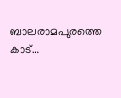ബാലരാമപുരത്തെ കാട്…